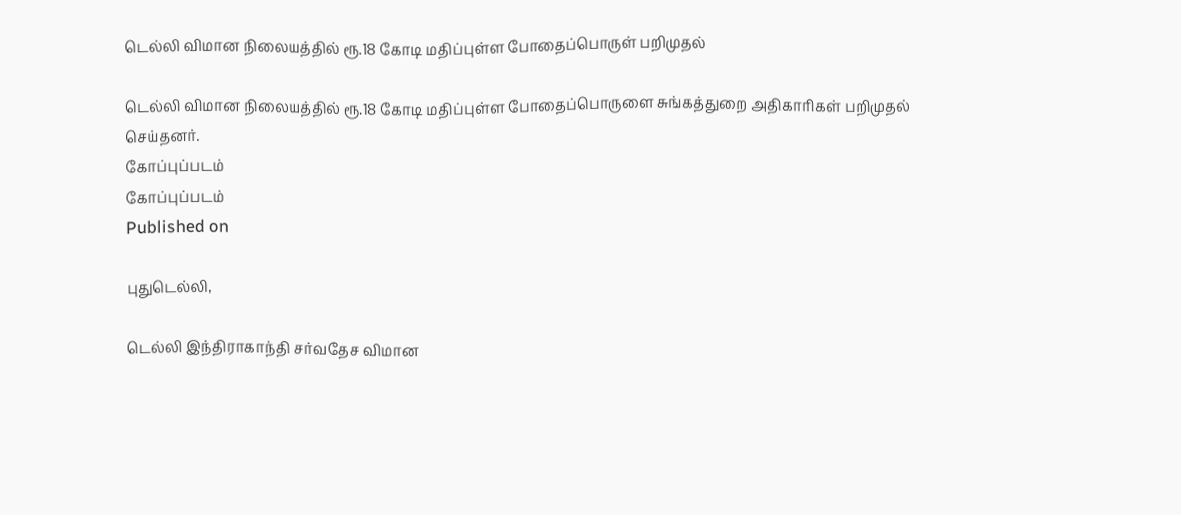டெல்லி விமான நிலையத்தில் ரூ.18 கோடி மதிப்புள்ள போதைப்பொருள் பறிமுதல்

டெல்லி விமான நிலையத்தில் ரூ.18 கோடி மதிப்புள்ள போதைப்பொருளை சுங்கத்துறை அதிகாரிகள் பறிமுதல் செய்தனர்.
கோப்புப்படம்
கோப்புப்படம்
Published on

புதுடெல்லி,

டெல்லி இந்திராகாந்தி சர்வதேச விமான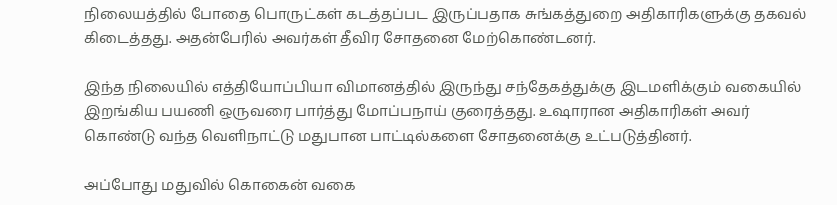நிலையத்தில் போதை பொருட்கள் கடத்தப்பட இருப்பதாக சுங்கத்துறை அதிகாரிகளுக்கு தகவல் கிடைத்தது. அதன்பேரில் அவர்கள் தீவிர சோதனை மேற்கொண்டனர்.

இந்த நிலையில் எத்தியோப்பியா விமானத்தில் இருந்து சந்தேகத்துக்கு இடமளிக்கும் வகையில் இறங்கிய பயணி ஒருவரை பார்த்து மோப்பநாய் குரைத்தது. உஷாரான அதிகாரிகள் அவர் கொண்டு வந்த வெளிநாட்டு மதுபான பாட்டில்களை சோதனைக்கு உட்படுத்தினர்.

அப்போது மதுவில் கொகைன் வகை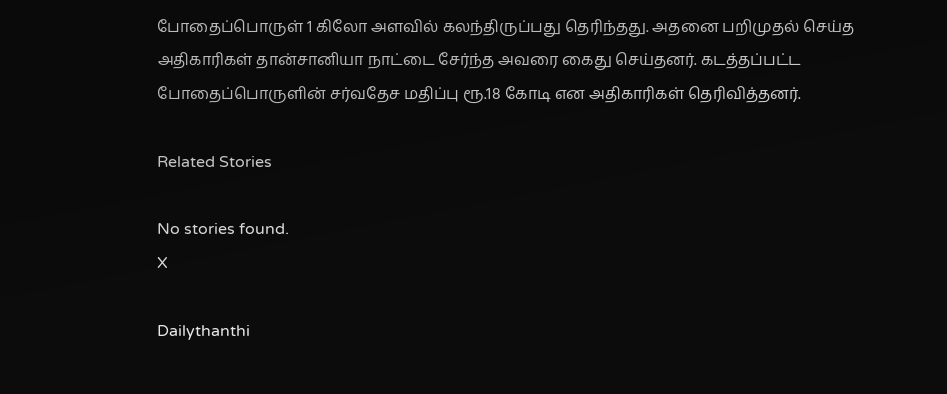போதைப்பொருள் 1 கிலோ அளவில் கலந்திருப்பது தெரிந்தது. அதனை பறிமுதல் செய்த அதிகாரிகள் தான்சானியா நாட்டை சேர்ந்த அவரை கைது செய்தனர். கடத்தப்பட்ட போதைப்பொருளின் சர்வதேச மதிப்பு ரூ.18 கோடி என அதிகாரிகள் தெரிவித்தனர்.

Related Stories

No stories found.
X

Dailythanthi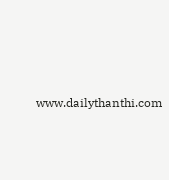www.dailythanthi.com